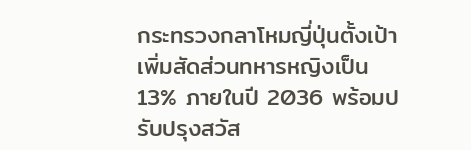กระทรวงกลาโหมญี่ปุ่นตั้งเป้าเพิ่มสัดส่วนทหารหญิงเป็น 13% ภายในปี 2036 พร้อมปรับปรุงสวัส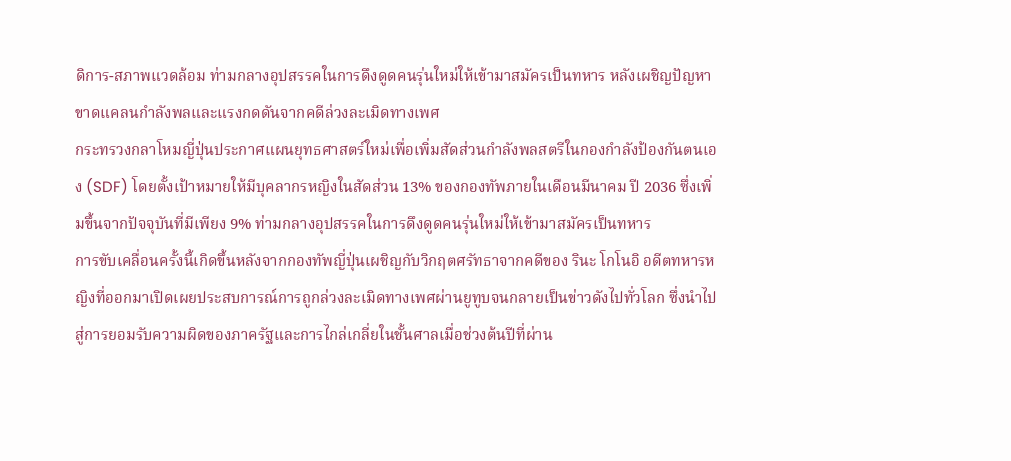ดิการ-สภาพแวดล้อม ท่ามกลางอุปสรรคในการดึงดูดคนรุ่นใหม่ให้เข้ามาสมัครเป็นทหาร หลังเผชิญปัญหาขาดแคลนกำลังพลและแรงกดดันจากคดีล่วงละเมิดทางเพศ
กระทรวงกลาโหมญี่ปุ่นประกาศแผนยุทธศาสตร์ใหม่เพื่อเพิ่มสัดส่วนกำลังพลสตรีในกองกำลังป้องกันตนเอง (SDF) โดยตั้งเป้าหมายให้มีบุคลากรหญิงในสัดส่วน 13% ของกองทัพภายในเดือนมีนาคม ปี 2036 ซึ่งเพิ่มขึ้นจากปัจจุบันที่มีเพียง 9% ท่ามกลางอุปสรรคในการดึงดูดคนรุ่นใหม่ให้เข้ามาสมัครเป็นทหาร
การขับเคลื่อนครั้งนี้เกิดขึ้นหลังจากกองทัพญี่ปุ่นเผชิญกับวิกฤตศรัทธาจากคดีของ รินะ โกโนอิ อดีตทหารหญิงที่ออกมาเปิดเผยประสบการณ์การถูกล่วงละเมิดทางเพศผ่านยูทูบจนกลายเป็นข่าวดังไปทั่วโลก ซึ่งนำไปสู่การยอมรับความผิดของภาครัฐและการไกล่เกลี่ยในชั้นศาลเมื่อช่วงต้นปีที่ผ่าน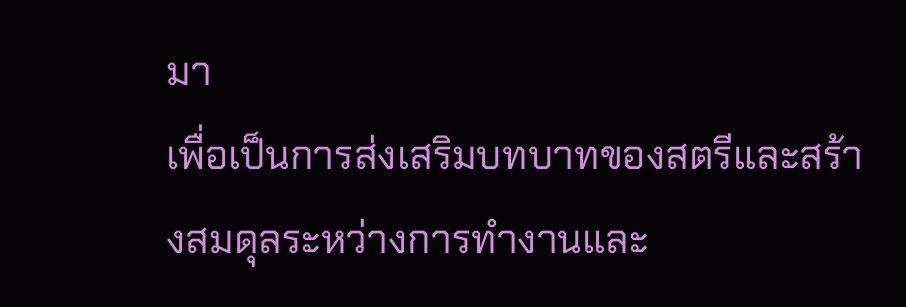มา
เพื่อเป็นการส่งเสริมบทบาทของสตรีและสร้างสมดุลระหว่างการทำงานและ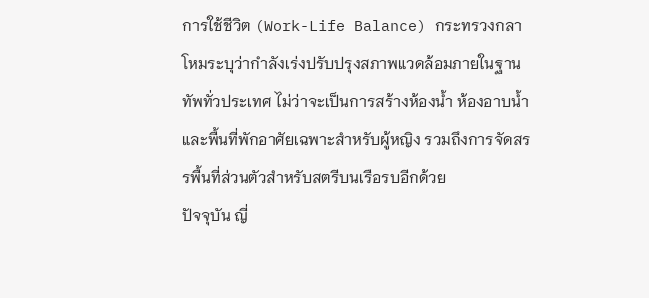การใช้ชีวิต (Work-Life Balance) กระทรวงกลาโหมระบุว่ากำลังเร่งปรับปรุงสภาพแวดล้อมภายในฐานทัพทั่วประเทศ ไม่ว่าจะเป็นการสร้างห้องน้ำ ห้องอาบน้ำ และพื้นที่พักอาศัยเฉพาะสำหรับผู้หญิง รวมถึงการจัดสรรพื้นที่ส่วนตัวสำหรับสตรีบนเรือรบอีกด้วย
ปัจจุบัน ญี่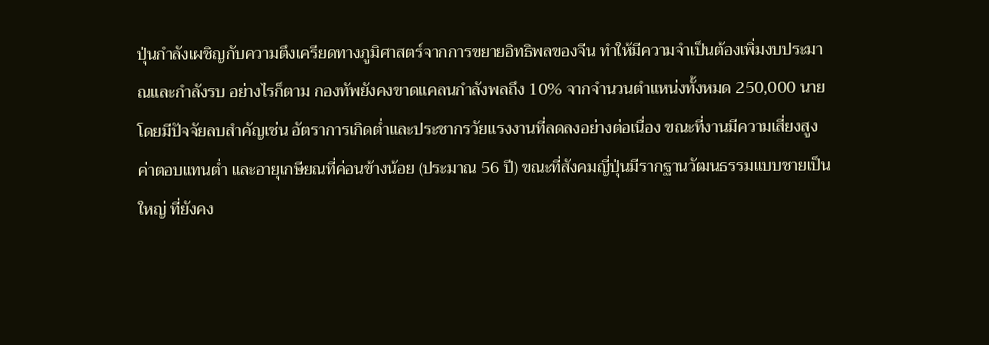ปุ่นกำลังเผชิญกับความตึงเครียดทางภูมิศาสตร์จากการขยายอิทธิพลของจีน ทำให้มีความจำเป็นต้องเพิ่มงบประมาณและกำลังรบ อย่างไรก็ตาม กองทัพยังคงขาดแคลนกำลังพลถึง 10% จากจำนวนตำแหน่งทั้งหมด 250,000 นาย โดยมีปัจจัยลบสำคัญเช่น อัตราการเกิดต่ำและประชากรวัยแรงงานที่ลดลงอย่างต่อเนื่อง ขณะที่งานมีความเสี่ยงสูง ค่าตอบแทนต่ำ และอายุเกษียณที่ค่อนข้างน้อย (ประมาณ 56 ปี) ขณะที่สังคมญี่ปุ่นมีรากฐานวัฒนธรรมแบบชายเป็นใหญ่ ที่ยังคง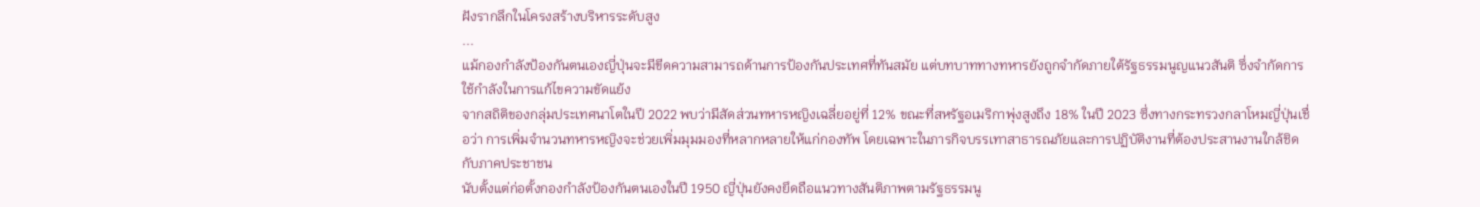ฝังรากลึกในโครงสร้างบริหารระดับสูง
...
แม้กองกำลังป้องกันตนเองญี่ปุ่นจะมีขีดความสามารถด้านการป้องกันประเทศที่ทันสมัย แต่บทบาททางทหารยังถูกจำกัดภายใต้รัฐธรรมนูญแนวสันติ ซึ่งจำกัดการใช้กำลังในการแก้ไขความขัดแย้ง
จากสถิติของกลุ่มประเทศนาโตในปี 2022 พบว่ามีสัดส่วนทหารหญิงเฉลี่ยอยู่ที่ 12% ขณะที่สหรัฐอเมริกาพุ่งสูงถึง 18% ในปี 2023 ซึ่งทางกระทรวงกลาโหมญี่ปุ่นเชื่อว่า การเพิ่มจำนวนทหารหญิงจะช่วยเพิ่มมุมมองที่หลากหลายให้แก่กองทัพ โดยเฉพาะในภารกิจบรรเทาสาธารณภัยและการปฏิบัติงานที่ต้องประสานงานใกล้ชิดกับภาคประชาชน
นับตั้งแต่ก่อตั้งกองกำลังป้องกันตนเองในปี 1950 ญี่ปุ่นยังคงยึดถือแนวทางสันติภาพตามรัฐธรรมนู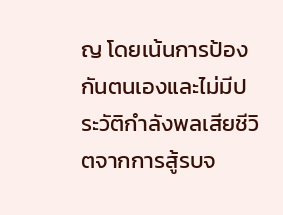ญ โดยเน้นการป้องกันตนเองและไม่มีประวัติกำลังพลเสียชีวิตจากการสู้รบจ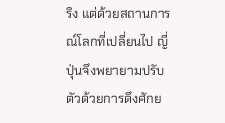ริง แต่ด้วยสถานการณ์โลกที่เปลี่ยนไป ญี่ปุ่นจึงพยายามปรับตัวด้วยการดึงศักย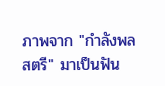ภาพจาก "กำลังพลสตรี" มาเป็นฟัน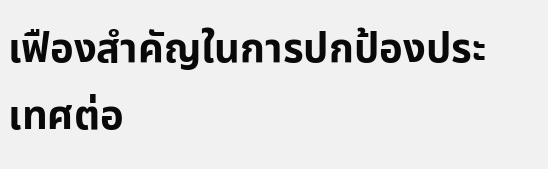เฟืองสำคัญในการปกป้องประเทศต่อ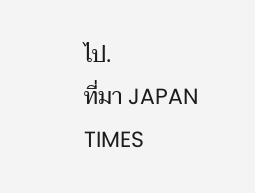ไป.
ที่มา JAPAN TIMES